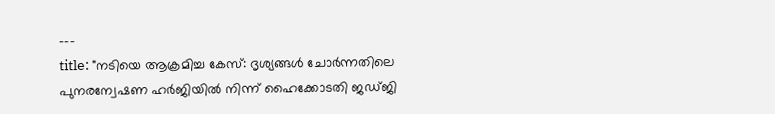---
title: "നടിയെ ആക്രമിച്ച കേസ്: ദൃശ്യങ്ങൾ ചോർന്നതിലെ പുനരന്വേഷണ ഹർജിയിൽ നിന്ന് ഹൈക്കോടതി ജഡ്ജി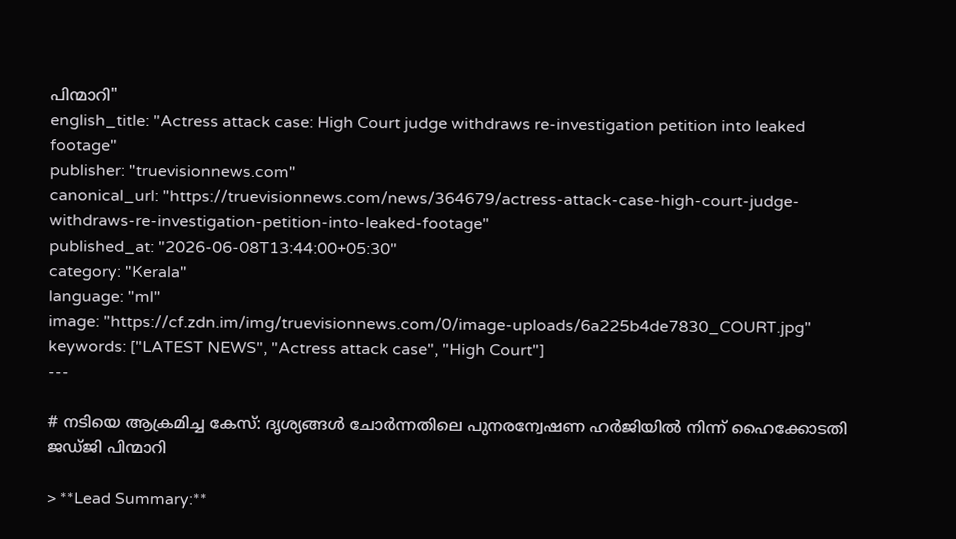പിന്മാറി"
english_title: "Actress attack case: High Court judge withdraws re-investigation petition into leaked footage"
publisher: "truevisionnews.com"
canonical_url: "https://truevisionnews.com/news/364679/actress-attack-case-high-court-judge-withdraws-re-investigation-petition-into-leaked-footage"
published_at: "2026-06-08T13:44:00+05:30"
category: "Kerala"
language: "ml"
image: "https://cf.zdn.im/img/truevisionnews.com/0/image-uploads/6a225b4de7830_COURT.jpg"
keywords: ["LATEST NEWS", "Actress attack case", "High Court"]
---

# നടിയെ ആക്രമിച്ച കേസ്: ദൃശ്യങ്ങൾ ചോർന്നതിലെ പുനരന്വേഷണ ഹർജിയിൽ നിന്ന് ഹൈക്കോടതി ജഡ്ജി പിന്മാറി

> **Lead Summary:**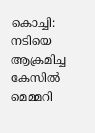കൊച്ചി: നടിയെ ആക്രമിച്ച കേസിൽ മെമ്മറി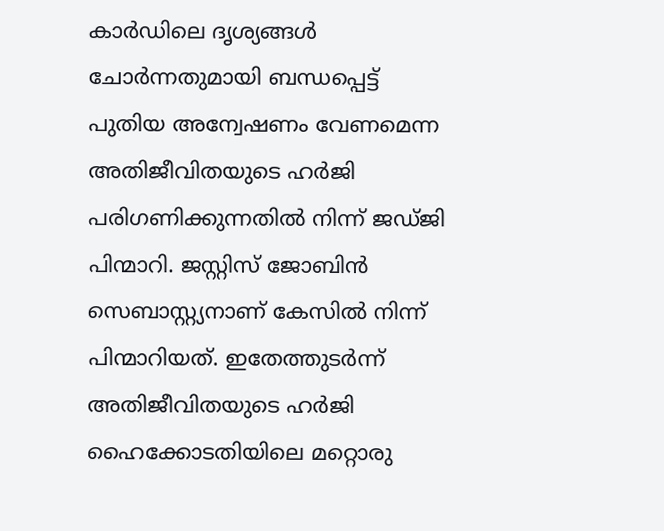കാർഡിലെ ദൃശ്യങ്ങൾ ചോർന്നതുമായി ബന്ധപ്പെട്ട് പുതിയ അന്വേഷണം വേണമെന്ന അതിജീവിതയുടെ ഹർജി പരിഗണിക്കുന്നതിൽ നിന്ന് ജഡ്ജി പിന്മാറി. ജസ്റ്റിസ് ജോബിൻ സെബാസ്റ്റ്യനാണ് കേസിൽ നിന്ന് പിന്മാറിയത്. ഇതേത്തുടർന്ന് അതിജീവിതയുടെ ഹർജി ഹൈക്കോടതിയിലെ മറ്റൊരു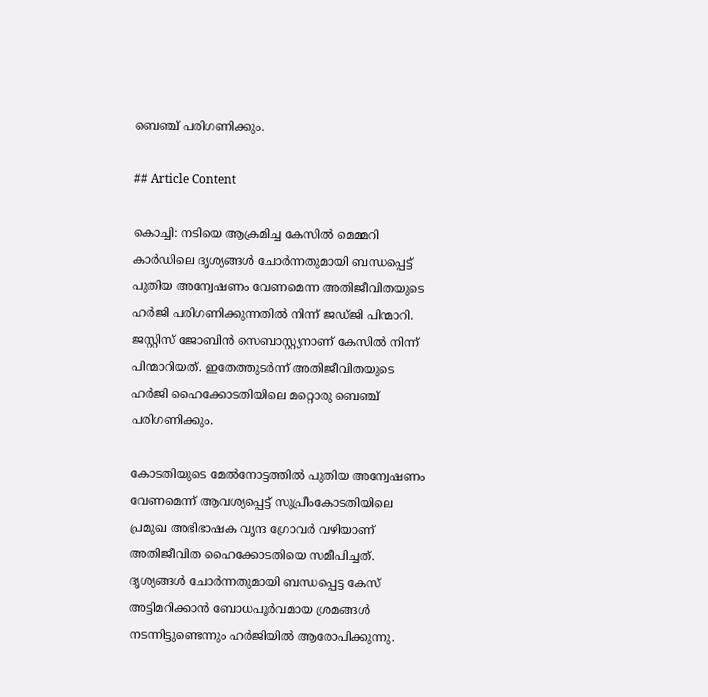ബെഞ്ച് പരിഗണിക്കും.

## Article Content

കൊച്ചി: നടിയെ ആക്രമിച്ച കേസിൽ മെമ്മറി കാർഡിലെ ദൃശ്യങ്ങൾ ചോർന്നതുമായി ബന്ധപ്പെട്ട് പുതിയ അന്വേഷണം വേണമെന്ന അതിജീവിതയുടെ ഹർജി പരിഗണിക്കുന്നതിൽ നിന്ന് ജഡ്ജി പിന്മാറി. ജസ്റ്റിസ് ജോബിൻ സെബാസ്റ്റ്യനാണ് കേസിൽ നിന്ന് പിന്മാറിയത്. ഇതേത്തുടർന്ന് അതിജീവിതയുടെ ഹർജി ഹൈക്കോടതിയിലെ മറ്റൊരു ബെഞ്ച് പരിഗണിക്കും.

കോടതിയുടെ മേൽനോട്ടത്തിൽ പുതിയ അന്വേഷണം വേണമെന്ന് ആവശ്യപ്പെട്ട് സുപ്രീംകോടതിയിലെ പ്രമുഖ അഭിഭാഷക വൃന്ദ ഗ്രോവർ വഴിയാണ് അതിജീവിത ഹൈക്കോടതിയെ സമീപിച്ചത്. ദൃശ്യങ്ങൾ ചോർന്നതുമായി ബന്ധപ്പെട്ട കേസ് അട്ടിമറിക്കാൻ ബോധപൂർവമായ ശ്രമങ്ങൾ നടന്നിട്ടുണ്ടെന്നും ഹർജിയിൽ ആരോപിക്കുന്നു.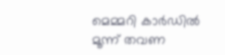മെമ്മറി കാർഡിൽ മൂന്ന് തവണ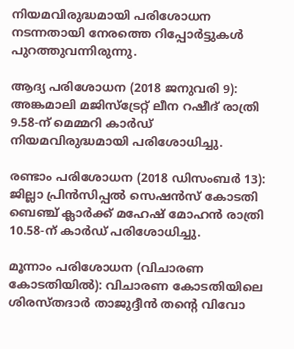നിയമവിരുദ്ധമായി പരിശോധന നടന്നതായി നേരത്തെ റിപ്പോർട്ടുകൾ പുറത്തുവന്നിരുന്നു.

ആദ്യ പരിശോധന (2018 ജനുവരി 9): അങ്കമാലി മജിസ്‌ട്രേറ്റ് ലീന റഷീദ് രാത്രി 9.58-ന് മെമ്മറി കാർഡ് നിയമവിരുദ്ധമായി പരിശോധിച്ചു.

രണ്ടാം പരിശോധന (2018 ഡിസംബർ 13): ജില്ലാ പ്രിൻസിപ്പൽ സെഷൻസ് കോടതി ബെഞ്ച് ക്ലാർക്ക് മഹേഷ് മോഹൻ രാത്രി 10.58-ന് കാർഡ് പരിശോധിച്ചു.

മൂന്നാം പരിശോധന (വിചാരണ കോടതിയിൽ): വിചാരണ കോടതിയിലെ ശിരസ്തദാർ താജുദ്ദീൻ തന്റെ വിവോ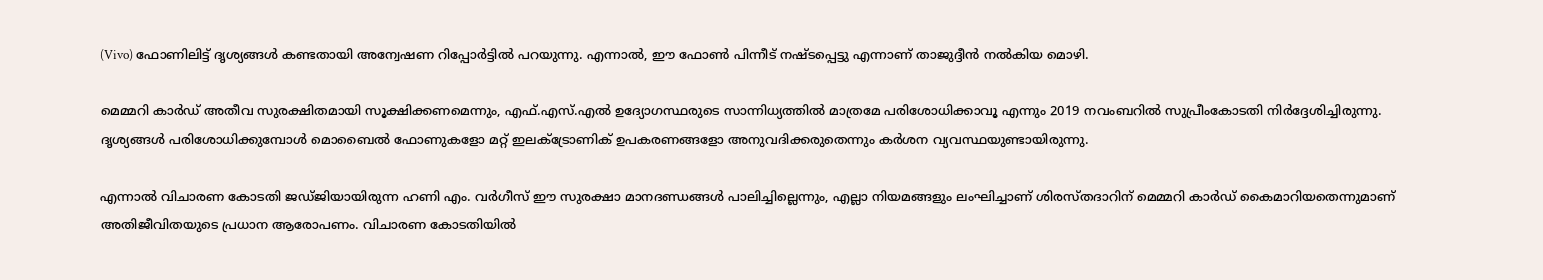(Vivo) ഫോണിലിട്ട് ദൃശ്യങ്ങൾ കണ്ടതായി അന്വേഷണ റിപ്പോർട്ടിൽ പറയുന്നു. എന്നാൽ, ഈ ഫോൺ പിന്നീട് നഷ്ടപ്പെട്ടു എന്നാണ് താജുദ്ദീൻ നൽകിയ മൊഴി.

മെമ്മറി കാർഡ് അതീവ സുരക്ഷിതമായി സൂക്ഷിക്കണമെന്നും, എഫ്.എസ്.എൽ ഉദ്യോഗസ്ഥരുടെ സാന്നിധ്യത്തിൽ മാത്രമേ പരിശോധിക്കാവൂ എന്നും 2019 നവംബറിൽ സുപ്രീംകോടതി നിർദ്ദേശിച്ചിരുന്നു. ദൃശ്യങ്ങൾ പരിശോധിക്കുമ്പോൾ മൊബൈൽ ഫോണുകളോ മറ്റ് ഇലക്ട്രോണിക് ഉപകരണങ്ങളോ അനുവദിക്കരുതെന്നും കർശന വ്യവസ്ഥയുണ്ടായിരുന്നു.

എന്നാൽ വിചാരണ കോടതി ജഡ്ജിയായിരുന്ന ഹണി എം. വർഗീസ് ഈ സുരക്ഷാ മാനദണ്ഡങ്ങൾ പാലിച്ചില്ലെന്നും, എല്ലാ നിയമങ്ങളും ലംഘിച്ചാണ് ശിരസ്തദാറിന് മെമ്മറി കാർഡ് കൈമാറിയതെന്നുമാണ് അതിജീവിതയുടെ പ്രധാന ആരോപണം. വിചാരണ കോടതിയിൽ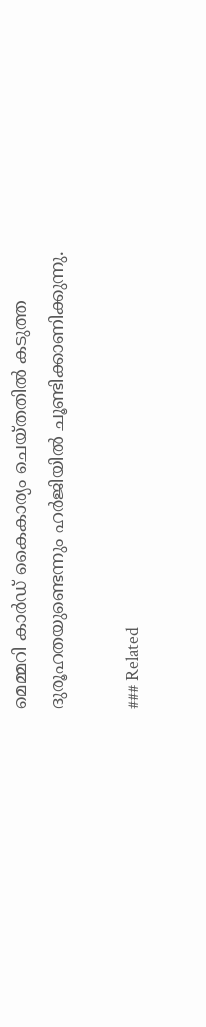മെമ്മറി കാർഡ് കൈകാര്യം ചെയ്തതിൽ കടുത്ത ദുരൂഹതയുണ്ടെന്നും ഹർജിയിൽ ചൂണ്ടിക്കാണിക്കുന്നു.

### Related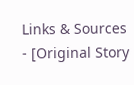Links & Sources
- [Original Story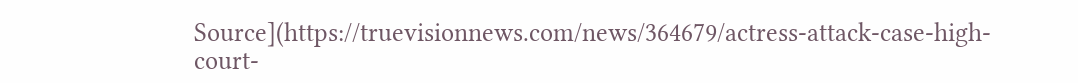Source](https://truevisionnews.com/news/364679/actress-attack-case-high-court-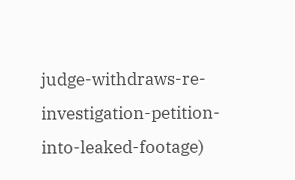judge-withdraws-re-investigation-petition-into-leaked-footage)